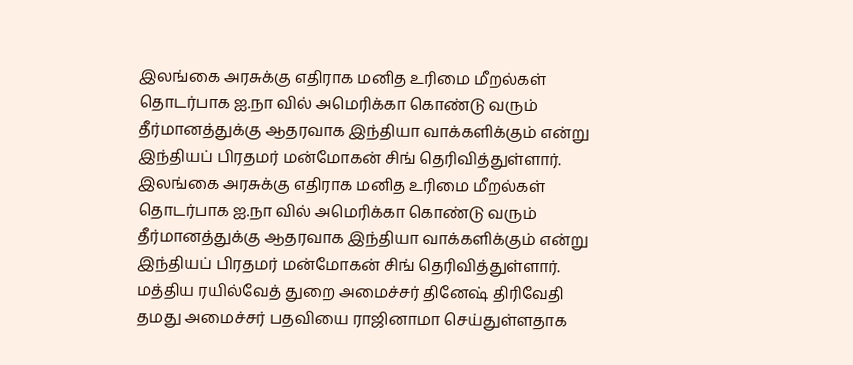இலங்கை அரசுக்கு எதிராக மனித உரிமை மீறல்கள் தொடர்பாக ஐ.நா வில் அமெரிக்கா கொண்டு வரும் தீர்மானத்துக்கு ஆதரவாக இந்தியா வாக்களிக்கும் என்று இந்தியப் பிரதமர் மன்மோகன் சிங் தெரிவித்துள்ளார்.
இலங்கை அரசுக்கு எதிராக மனித உரிமை மீறல்கள் தொடர்பாக ஐ.நா வில் அமெரிக்கா கொண்டு வரும் தீர்மானத்துக்கு ஆதரவாக இந்தியா வாக்களிக்கும் என்று இந்தியப் பிரதமர் மன்மோகன் சிங் தெரிவித்துள்ளார்.
மத்திய ரயில்வேத் துறை அமைச்சர் தினேஷ் திரிவேதி தமது அமைச்சர் பதவியை ராஜினாமா செய்துள்ளதாக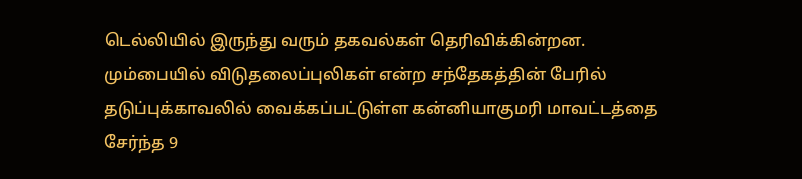டெல்லியில் இருந்து வரும் தகவல்கள் தெரிவிக்கின்றன.
மும்பையில் விடுதலைப்புலிகள் என்ற சந்தேகத்தின் பேரில் தடுப்புக்காவலில் வைக்கப்பட்டுள்ள கன்னியாகுமரி மாவட்டத்தை சேர்ந்த 9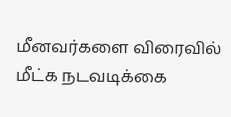மீனவர்களை விரைவில் மீட்க நடவடிக்கை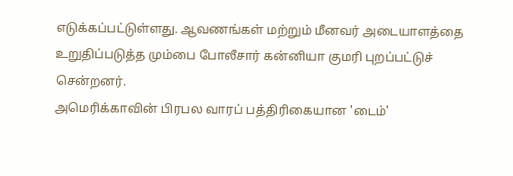எடுக்கப்பட்டுள்ளது. ஆவணங்கள் மற்றும் மீனவர் அடையாளத்தை உறுதிப்படுத்த மும்பை போலீசார் கன்னியா குமரி புறப்பட்டுச் சென்றனர்.
அமெரிக்காவின் பிரபல வாரப் பத்திரிகையான 'டைம்'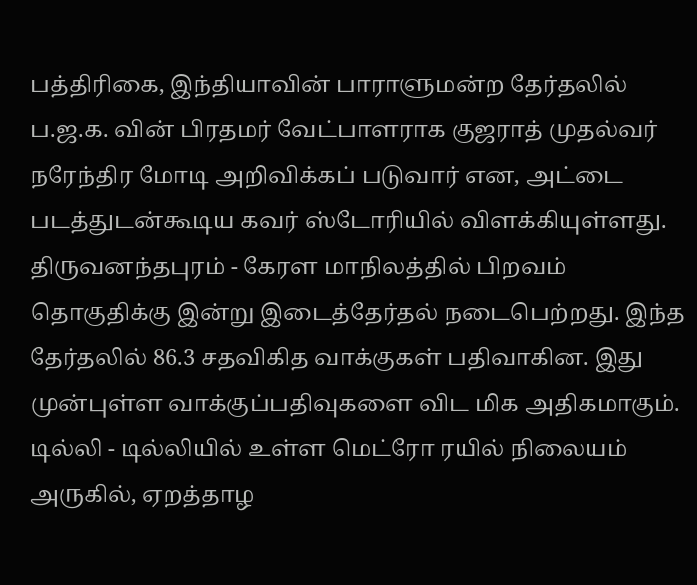பத்திரிகை, இந்தியாவின் பாராளுமன்ற தேர்தலில் ப.ஜ.க. வின் பிரதமர் வேட்பாளராக குஜராத் முதல்வர் நரேந்திர மோடி அறிவிக்கப் படுவார் என, அட்டை படத்துடன்கூடிய கவர் ஸ்டோரியில் விளக்கியுள்ளது.
திருவனந்தபுரம் - கேரள மாநிலத்தில் பிறவம் தொகுதிக்கு இன்று இடைத்தேர்தல் நடைபெற்றது. இந்த தேர்தலில் 86.3 சதவிகித வாக்குகள் பதிவாகின. இது முன்புள்ள வாக்குப்பதிவுகளை விட மிக அதிகமாகும்.
டில்லி - டில்லியில் உள்ள மெட்ரோ ரயில் நிலையம் அருகில், ஏறத்தாழ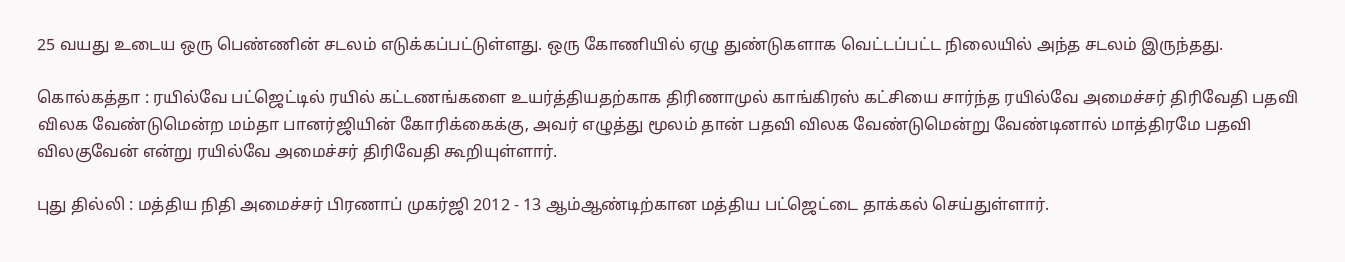25 வயது உடைய ஒரு பெண்ணின் சடலம் எடுக்கப்பட்டுள்ளது. ஒரு கோணியில் ஏழு துண்டுகளாக வெட்டப்பட்ட நிலையில் அந்த சடலம் இருந்தது.

கொல்கத்தா : ரயில்வே பட்ஜெட்டில் ரயில் கட்டணங்களை உயர்த்தியதற்காக திரிணாமுல் காங்கிரஸ் கட்சியை சார்ந்த ரயில்வே அமைச்சர் திரிவேதி பதவி விலக வேண்டுமென்ற மம்தா பானர்ஜியின் கோரிக்கைக்கு, அவர் எழுத்து மூலம் தான் பதவி விலக வேண்டுமென்று வேண்டினால் மாத்திரமே பதவி விலகுவேன் என்று ரயில்வே அமைச்சர் திரிவேதி கூறியுள்ளார்.

புது தில்லி : மத்திய நிதி அமைச்சர் பிரணாப் முகர்ஜி 2012 - 13 ஆம்ஆண்டிற்கான மத்திய பட்ஜெட்டை தாக்கல் செய்துள்ளார்.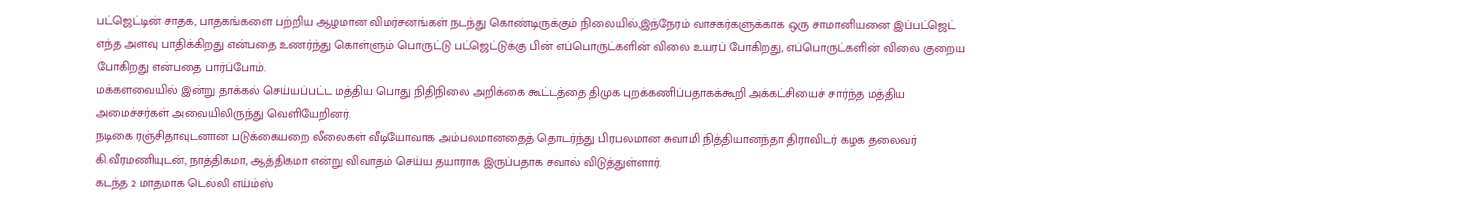பட்ஜெட்டின் சாதக, பாதகங்களை பற்றிய ஆழமான விமர்சனங்கள் நடந்து கொண்டிருக்கும் நிலையில்,இந்நேரம் வாசகர்களுக்காக ஒரு சாமானியனை இப்பட்ஜெட் எந்த அளவு பாதிக்கிறது என்பதை உணர்ந்து கொள்ளும் பொருட்டு பட்ஜெட்டுக்கு பின் எப்பொருட்களின் விலை உயரப் போகிறது, எப்பொருட்களின் விலை குறைய போகிறது என்பதை பார்ப்போம்.
மக்களவையில் இன்று தாக்கல் செய்யப்பட்ட மத்திய பொது நிதிநிலை அறிக்கை கூட்டத்தை திமுக புறக்கணிப்பதாகக்கூறி அக்கட்சியைச் சார்ந்த மத்திய அமைச்சர்கள் அவையிலிருந்து வெளியேறினர்.
நடிகை ரஞ்சிதாவுடனான படுக்கையறை லீலைகள் வீடியோவாக அம்பலமானதைத் தொடர்ந்து பிரபலமான சுவாமி நித்தியானந்தா திராவிடர் கழக தலைவர் கி.வீரமணியுடன், நாத்திகமா, ஆத்திகமா என்று விவாதம் செய்ய தயாராக இருப்பதாக சவால் விடுத்துள்ளார்.
கடந்த 2 மாதமாக டெல்லி எய்ம்ஸ்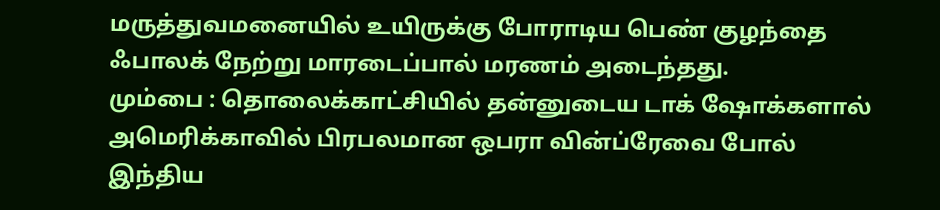மருத்துவமனையில் உயிருக்கு போராடிய பெண் குழந்தை ஃபாலக் நேற்று மாரடைப்பால் மரணம் அடைந்தது.
மும்பை : தொலைக்காட்சியில் தன்னுடைய டாக் ஷோக்களால் அமெரிக்காவில் பிரபலமான ஒபரா வின்ப்ரேவை போல் இந்திய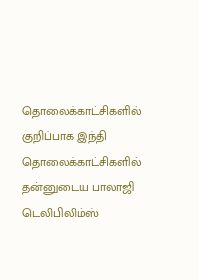தொலைக்காட்சிகளில் குறிப்பாக இந்தி தொலைக்காட்சிகளில் தன்னுடைய பாலாஜி டெலிபிலிம்ஸ்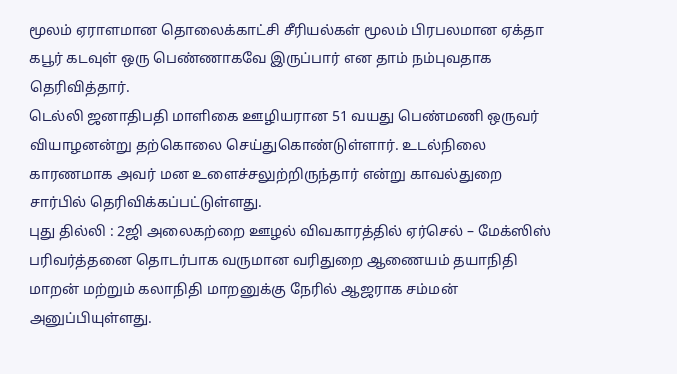மூலம் ஏராளமான தொலைக்காட்சி சீரியல்கள் மூலம் பிரபலமான ஏக்தா கபூர் கடவுள் ஒரு பெண்ணாகவே இருப்பார் என தாம் நம்புவதாக தெரிவித்தார்.
டெல்லி ஜனாதிபதி மாளிகை ஊழியரான 51 வயது பெண்மணி ஒருவர் வியாழனன்று தற்கொலை செய்துகொண்டுள்ளார். உடல்நிலை காரணமாக அவர் மன உளைச்சலுற்றிருந்தார் என்று காவல்துறை சார்பில் தெரிவிக்கப்பட்டுள்ளது.
புது தில்லி : 2ஜி அலைகற்றை ஊழல் விவகாரத்தில் ஏர்செல் – மேக்ஸிஸ் பரிவர்த்தனை தொடர்பாக வருமான வரிதுறை ஆணையம் தயாநிதி மாறன் மற்றும் கலாநிதி மாறனுக்கு நேரில் ஆஜராக சம்மன் அனுப்பியுள்ளது.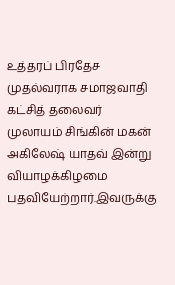உத்தரப் பிரதேச முதல்வராக சமாஜவாதி கட்சித் தலைவர் முலாயம் சிங்கின் மகன் அகிலேஷ் யாதவ் இன்று வியாழக்கிழமை பதவியேற்றார்.இவருக்கு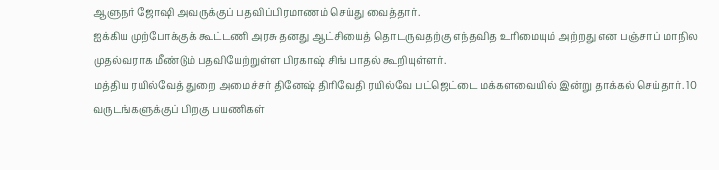ஆளுநர் ஜோஷி அவருக்குப் பதவிப்பிரமாணம் செய்து வைத்தார்.
ஐக்கிய முற்போக்குக் கூட்டணி அரசு தனது ஆட்சியைத் தொடருவதற்கு எந்தவித உரிமையும் அற்றது என பஞ்சாப் மாநில முதல்வராக மீண்டும் பதவியேற்றுள்ள பிரகாஷ் சிங் பாதல் கூறியுள்ளர்.
மத்திய ரயில்வேத் துறை அமைச்சர் தினேஷ் திரிவேதி ரயில்வே பட்ஜெட்டை மக்களவையில் இன்று தாக்கல் செய்தார். 10 வருடங்களுக்குப் பிறகு பயணிகள்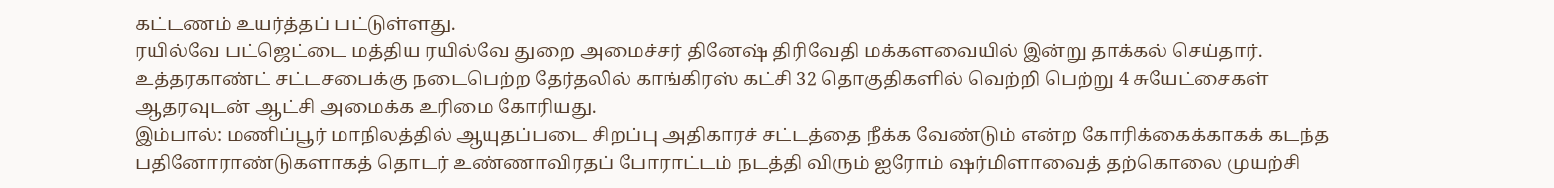கட்டணம் உயர்த்தப் பட்டுள்ளது.
ரயில்வே பட்ஜெட்டை மத்திய ரயில்வே துறை அமைச்சர் தினேஷ் திரிவேதி மக்களவையில் இன்று தாக்கல் செய்தார்.
உத்தரகாண்ட் சட்டசபைக்கு நடைபெற்ற தேர்தலில் காங்கிரஸ் கட்சி 32 தொகுதிகளில் வெற்றி பெற்று 4 சுயேட்சைகள் ஆதரவுடன் ஆட்சி அமைக்க உரிமை கோரியது.
இம்பால்: மணிப்பூர் மாநிலத்தில் ஆயுதப்படை சிறப்பு அதிகாரச் சட்டத்தை நீக்க வேண்டும் என்ற கோரிக்கைக்காகக் கடந்த பதினோராண்டுகளாகத் தொடர் உண்ணாவிரதப் போராட்டம் நடத்தி விரும் ஐரோம் ஷர்மிளாவைத் தற்கொலை முயற்சி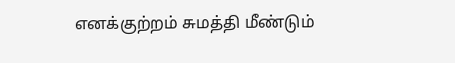எனக்குற்றம் சுமத்தி மீண்டும்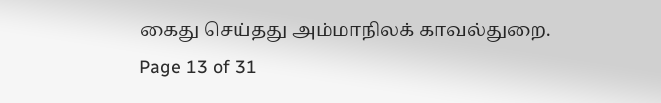கைது செய்தது அம்மாநிலக் காவல்துறை.
Page 13 of 31